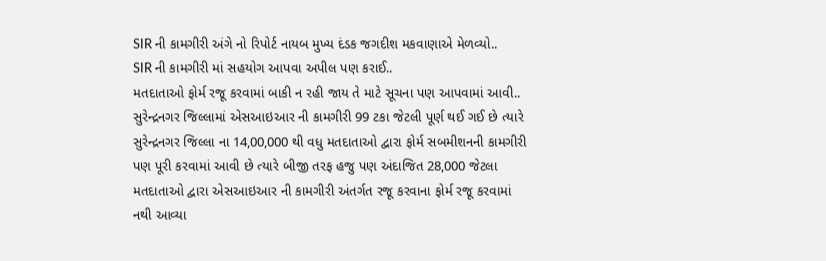SIR ની કામગીરી અંગે નો રિપોર્ટ નાયબ મુખ્ય દંડક જગદીશ મકવાણાએ મેળવ્યો..
SIR ની કામગીરી માં સહયોગ આપવા અપીલ પણ કરાઈ..
મતદાતાઓ ફોર્મ રજૂ કરવામાં બાકી ન રહી જાય તે માટે સૂચના પણ આપવામાં આવી..
સુરેન્દ્રનગર જિલ્લામાં એસઆઇઆર ની કામગીરી 99 ટકા જેટલી પૂર્ણ થઈ ગઈ છે ત્યારે સુરેન્દ્રનગર જિલ્લા ના 14,00,000 થી વધુ મતદાતાઓ દ્વારા ફોર્મ સબમીશનની કામગીરી પણ પૂરી કરવામાં આવી છે ત્યારે બીજી તરફ હજુ પણ અંદાજિત 28,000 જેટલા મતદાતાઓ દ્વારા એસઆઇઆર ની કામગીરી અંતર્ગત રજૂ કરવાના ફોર્મ રજૂ કરવામાં નથી આવ્યા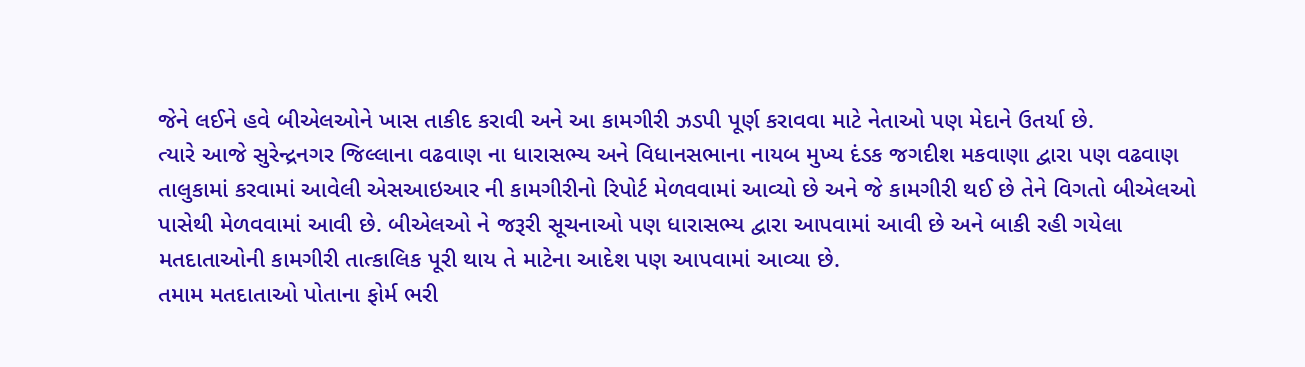જેને લઈને હવે બીએલઓને ખાસ તાકીદ કરાવી અને આ કામગીરી ઝડપી પૂર્ણ કરાવવા માટે નેતાઓ પણ મેદાને ઉતર્યા છે.
ત્યારે આજે સુરેન્દ્રનગર જિલ્લાના વઢવાણ ના ધારાસભ્ય અને વિધાનસભાના નાયબ મુખ્ય દંડક જગદીશ મકવાણા દ્વારા પણ વઢવાણ તાલુકામાં કરવામાં આવેલી એસઆઇઆર ની કામગીરીનો રિપોર્ટ મેળવવામાં આવ્યો છે અને જે કામગીરી થઈ છે તેને વિગતો બીએલઓ પાસેથી મેળવવામાં આવી છે. બીએલઓ ને જરૂરી સૂચનાઓ પણ ધારાસભ્ય દ્વારા આપવામાં આવી છે અને બાકી રહી ગયેલા મતદાતાઓની કામગીરી તાત્કાલિક પૂરી થાય તે માટેના આદેશ પણ આપવામાં આવ્યા છે.
તમામ મતદાતાઓ પોતાના ફોર્મ ભરી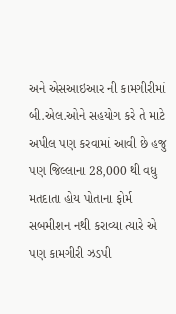અને એસઆઇઆર ની કામગીરીમાં બી.એલ.ઓને સહયોગ કરે તે માટે અપીલ પણ કરવામાં આવી છે હજુ પણ જિલ્લાના 28,000 થી વધુ મતદાતા હોય પોતાના ફોર્મ સબમીશન નથી કરાવ્યા ત્યારે એ પણ કામગીરી ઝડપી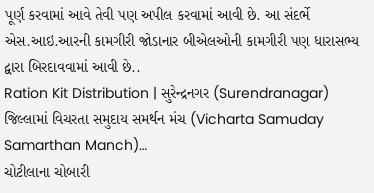પૂર્ણ કરવામાં આવે તેવી પણ અપીલ કરવામાં આવી છે. આ સંદર્ભે એસ.આઇ.આરની કામગીરી જોડાનાર બીએલઓની કામગીરી પણ ધારાસભ્ય દ્વારા બિરદાવવામાં આવી છે..
Ration Kit Distribution | સુરેન્દ્રનગર (Surendranagar) જિલ્લામાં વિચરતા સમુદાય સમર્થન મંચ (Vicharta Samuday Samarthan Manch)…
ચોટીલાના ચોબારી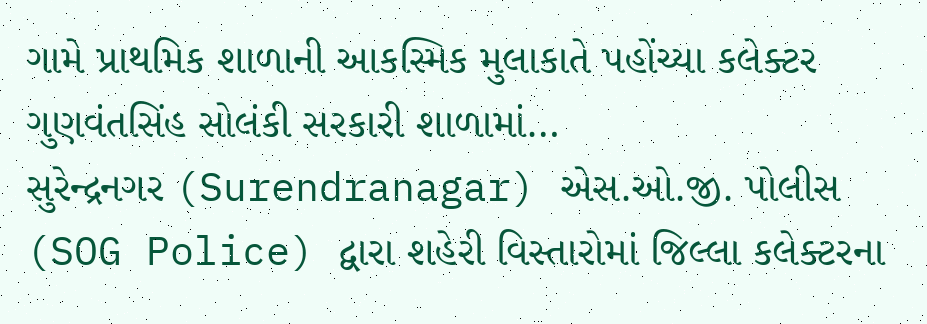ગામે પ્રાથમિક શાળાની આકસ્મિક મુલાકાતે પહોંચ્યા કલેક્ટર ગુણવંતસિંહ સોલંકી સરકારી શાળામાં…
સુરેન્દ્રનગર (Surendranagar) એસ.ઓ.જી. પોલીસ (SOG Police) દ્વારા શહેરી વિસ્તારોમાં જિલ્લા કલેક્ટરના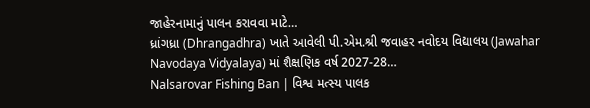જાહેરનામાનું પાલન કરાવવા માટે…
ધ્રાંગધ્રા (Dhrangadhra) ખાતે આવેલી પી.એમ.શ્રી જવાહર નવોદય વિદ્યાલય (Jawahar Navodaya Vidyalaya) માં શૈક્ષણિક વર્ષ 2027-28…
Nalsarovar Fishing Ban | વિશ્વ મત્સ્ય પાલક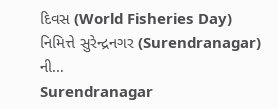દિવસ (World Fisheries Day) નિમિત્તે સુરેન્દ્રનગર (Surendranagar) ની…
Surendranagar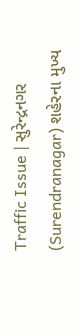Traffic Issue | સુરેન્દ્રનગર (Surendranagar) શહેરના મુખ્ય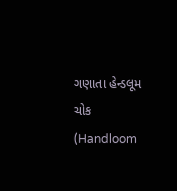ગણાતા હેન્ડલૂમ ચોક (Handloom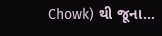Chowk) થી જૂના…